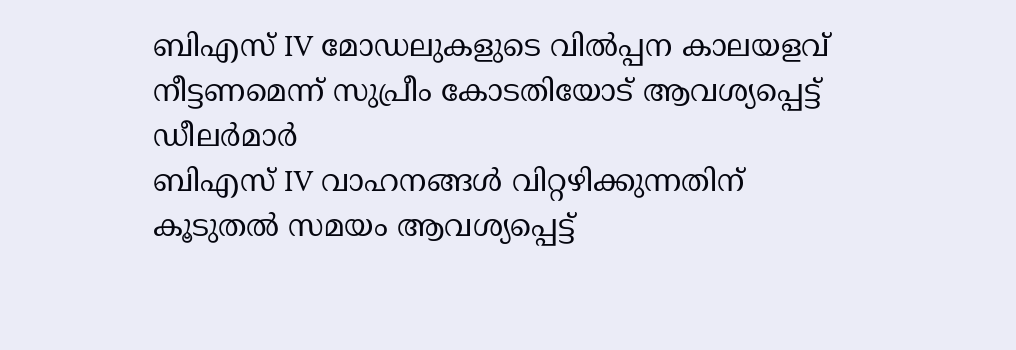ബിഎസ് IV മോഡലുകളുടെ വിൽപ്പന കാലയളവ് നീട്ടണമെന്ന് സുപ്രീം കോടതിയോട് ആവശ്യപ്പെട്ട് ഡീലർമാർ
ബിഎസ് IV വാഹനങ്ങൾ വിറ്റഴിക്കുന്നതിന് കൂടുതൽ സമയം ആവശ്യപ്പെട്ട്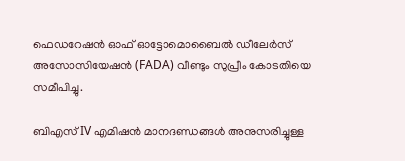ഫെഡറേഷൻ ഓഫ് ഓട്ടോമൊബൈൽ ഡീലേർസ് അസോസിയേഷൻ (FADA) വീണ്ടും സുപ്രീം കോടതിയെ സമീപിച്ചു.

ബിഎസ് IV എമിഷൻ മാനദണ്ഡങ്ങൾ അനുസരിച്ചുള്ള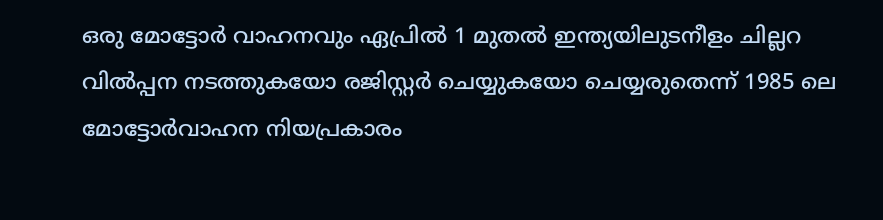ഒരു മോട്ടോർ വാഹനവും ഏപ്രിൽ 1 മുതൽ ഇന്ത്യയിലുടനീളം ചില്ലറ വിൽപ്പന നടത്തുകയോ രജിസ്റ്റർ ചെയ്യുകയോ ചെയ്യരുതെന്ന് 1985 ലെ മോട്ടോർവാഹന നിയപ്രകാരം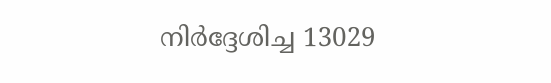നിർദ്ദേശിച്ച 13029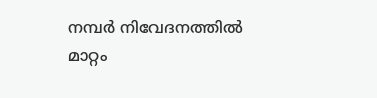നമ്പർ നിവേദനത്തിൽ മാറ്റം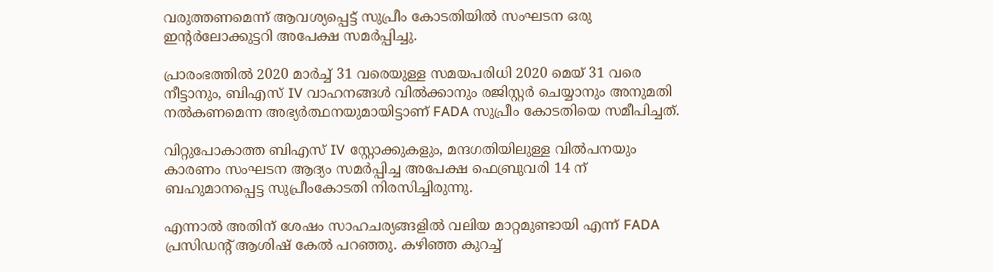വരുത്തണമെന്ന് ആവശ്യപ്പെട്ട് സുപ്രീം കോടതിയിൽ സംഘടന ഒരു ഇന്റർലോക്കുട്ടറി അപേക്ഷ സമർപ്പിച്ചു.

പ്രാരംഭത്തിൽ 2020 മാർച്ച് 31 വരെയുള്ള സമയപരിധി 2020 മെയ് 31 വരെ നീട്ടാനും, ബിഎസ് IV വാഹനങ്ങൾ വിൽക്കാനും രജിസ്റ്റർ ചെയ്യാനും അനുമതി നൽകണമെന്ന അഭ്യർത്ഥനയുമായിട്ടാണ് FADA സുപ്രീം കോടതിയെ സമീപിച്ചത്.

വിറ്റുപോകാത്ത ബിഎസ് IV സ്റ്റോക്കുകളും, മന്ദഗതിയിലുള്ള വിൽപനയും കാരണം സംഘടന ആദ്യം സമർപ്പിച്ച അപേക്ഷ ഫെബ്രുവരി 14 ന് ബഹുമാനപ്പെട്ട സുപ്രീംകോടതി നിരസിച്ചിരുന്നു.

എന്നാൽ അതിന് ശേഷം സാഹചര്യങ്ങളിൽ വലിയ മാറ്റമുണ്ടായി എന്ന് FADA പ്രസിഡന്റ് ആശിഷ് കേൽ പറഞ്ഞു. കഴിഞ്ഞ കുറച്ച്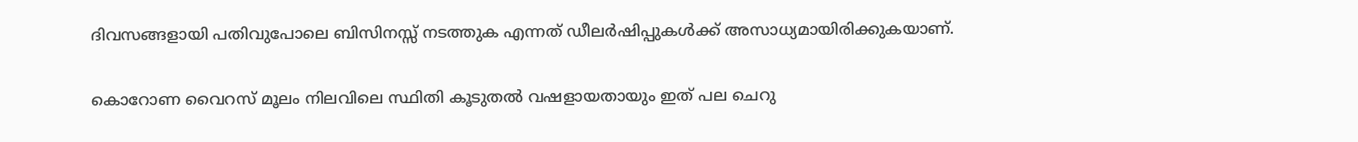ദിവസങ്ങളായി പതിവുപോലെ ബിസിനസ്സ് നടത്തുക എന്നത് ഡീലർഷിപ്പുകൾക്ക് അസാധ്യമായിരിക്കുകയാണ്.

കൊറോണ വൈറസ് മൂലം നിലവിലെ സ്ഥിതി കൂടുതൽ വഷളായതായും ഇത് പല ചെറു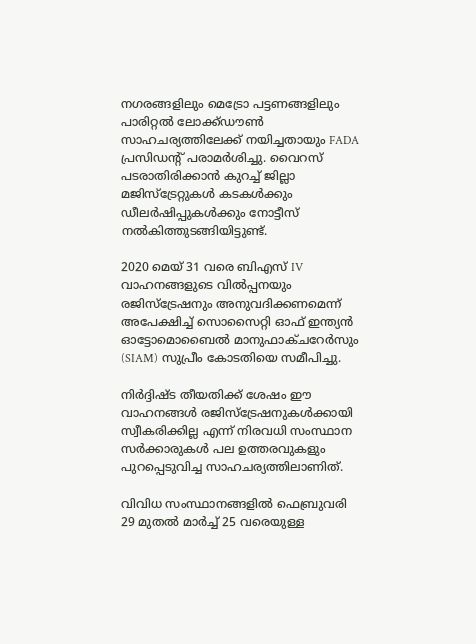നഗരങ്ങളിലും മെട്രോ പട്ടണങ്ങളിലും പാരിറ്റൽ ലോക്ക്ഡൗൺ സാഹചര്യത്തിലേക്ക് നയിച്ചതായും FADA പ്രസിഡന്റ് പരാമർശിച്ചു. വൈറസ് പടരാതിരിക്കാൻ കുറച്ച് ജില്ലാ മജിസ്ട്രേറ്റുകൾ കടകൾക്കും ഡീലർഷിപ്പുകൾക്കും നോട്ടീസ് നൽകിത്തുടങ്ങിയിട്ടുണ്ട്.

2020 മെയ് 31 വരെ ബിഎസ് IV വാഹനങ്ങളുടെ വിൽപ്പനയും രജിസ്ട്രേഷനും അനുവദിക്കണമെന്ന് അപേക്ഷിച്ച് സൊസൈറ്റി ഓഫ് ഇന്ത്യൻ ഓട്ടോമൊബൈൽ മാനുഫാക്ചറേർസും (SIAM) സുപ്രീം കോടതിയെ സമീപിച്ചു.

നിർദ്ദിഷ്ട തീയതിക്ക് ശേഷം ഈ വാഹനങ്ങൾ രജിസ്ട്രേഷനുകൾക്കായി സ്വീകരിക്കില്ല എന്ന് നിരവധി സംസ്ഥാന സർക്കാരുകൾ പല ഉത്തരവുകളും പുറപ്പെടുവിച്ച സാഹചര്യത്തിലാണിത്.

വിവിധ സംസ്ഥാനങ്ങളിൽ ഫെബ്രുവരി 29 മുതൽ മാർച്ച് 25 വരെയുള്ള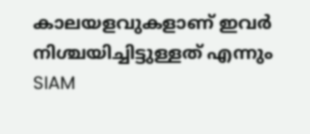കാലയളവുകളാണ് ഇവർ നിശ്ചയിച്ചിട്ടുള്ളത് എന്നും SIAM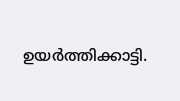ഉയർത്തിക്കാട്ടി.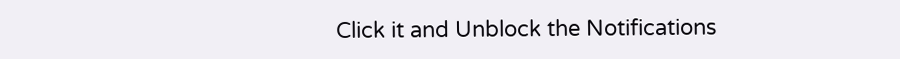Click it and Unblock the Notifications